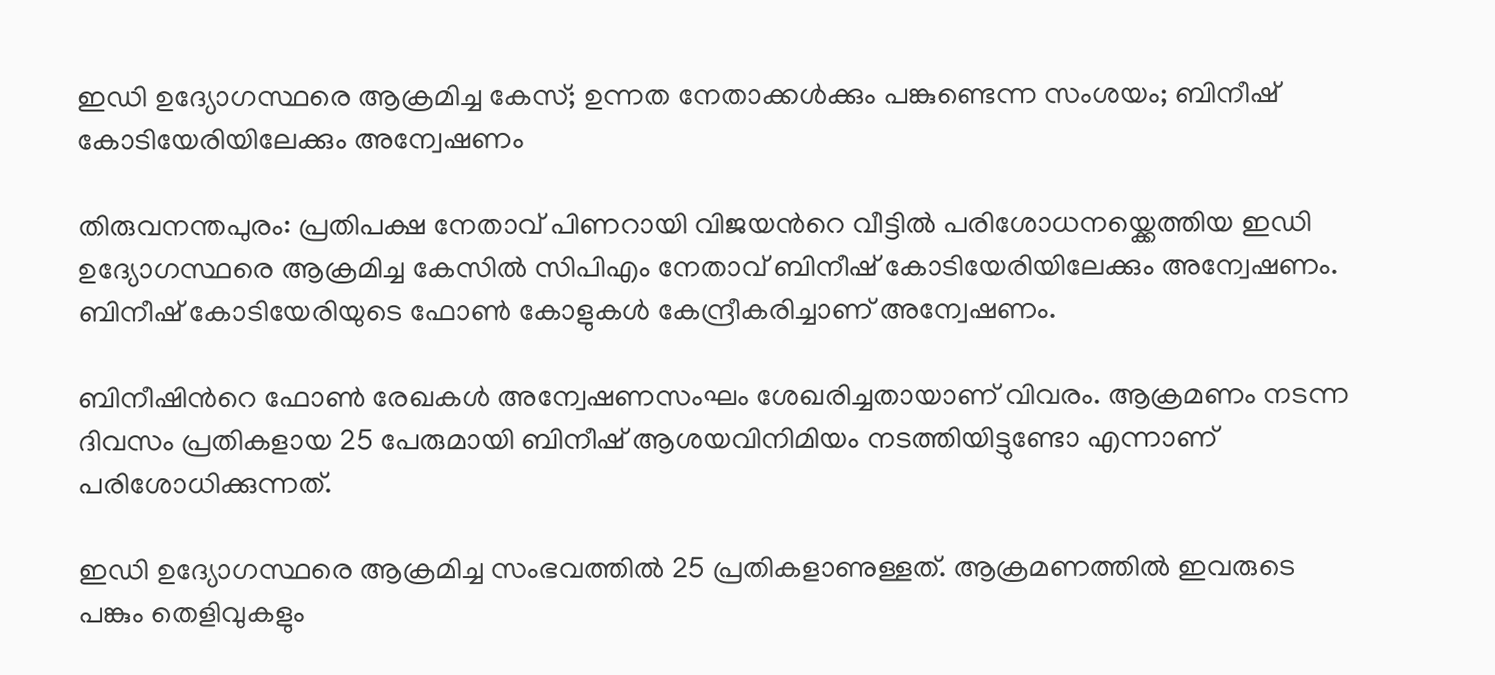ഇഡി ഉദ്യോഗസ്ഥരെ ആക്രമിച്ച കേസ്; ഉന്നത നേതാക്കൾക്കും പങ്കുണ്ടെന്ന സംശയം; ബിനീഷ് കോടിയേരിയിലേക്കും അന്വേഷണം

തിരുവനന്തപുരം: പ്രതിപക്ഷ നേതാവ് പിണറായി വിജയന്‍റെ വീട്ടിൽ പരിശോധനയ്ക്കെത്തിയ ഇഡി ഉദ്യോഗസ്ഥരെ ആക്രമിച്ച കേസിൽ സിപിഎം നേതാവ് ബിനീഷ് കോടിയേരിയിലേക്കും അന്വേഷണം. ബിനീഷ് കോടിയേരിയുടെ ഫോൺ കോളുകൾ കേന്ദ്രീകരിച്ചാണ് അന്വേഷണം.

ബിനീഷിന്‍റെ ഫോൺ രേഖകൾ അന്വേഷണസംഘം ശേഖരിച്ചതായാണ് വിവരം. ആക്രമണം നടന്ന ദിവസം പ്രതികളായ 25 പേരുമായി ബിനീഷ് ആശയവിനിമിയം നടത്തിയിട്ടുണ്ടോ എന്നാണ് പരിശോധിക്കുന്നത്.

ഇഡി ഉദ്യോഗസ്ഥരെ ആക്രമിച്ച സംഭവത്തിൽ 25 പ്രതികളാണുള്ളത്. ആക്രമണത്തിൽ ഇവരുടെ പങ്കും തെളിവുകളും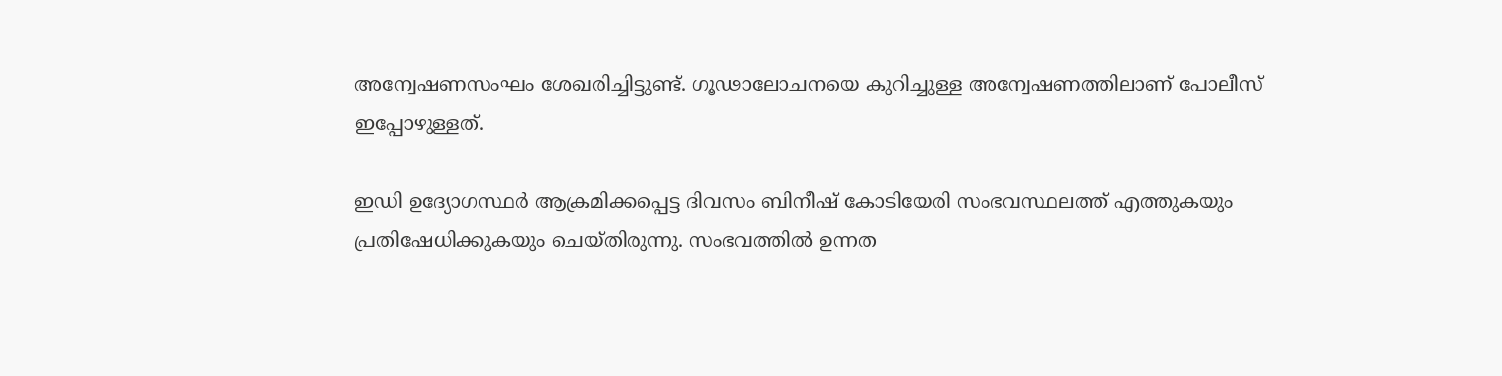അന്വേഷണസംഘം ശേഖരിച്ചിട്ടുണ്ട്. ഗൂഢാലോചനയെ കുറിച്ചുള്ള അന്വേഷണത്തിലാണ് പോലീസ് ഇപ്പോഴുള്ളത്.

ഇഡി ഉദ്യോഗസ്ഥർ ആക്രമിക്കപ്പെട്ട ദിവസം ബിനീഷ് കോടിയേരി സംഭവസ്ഥലത്ത് എത്തുകയും പ്രതിഷേധിക്കുകയും ചെയ്തിരുന്നു. സംഭവത്തിൽ ഉന്നത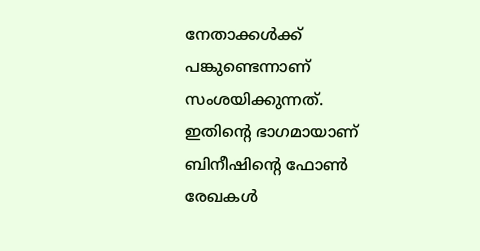നേതാക്കൾക്ക് പങ്കുണ്ടെന്നാണ് സംശയിക്കുന്നത്. ഇതിന്‍റെ ഭാഗമായാണ് ബിനീഷിന്‍റെ ഫോൺ രേഖകൾ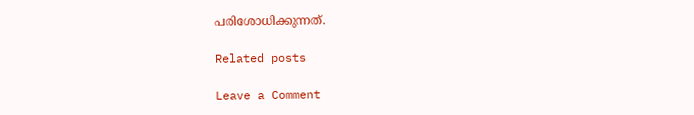പരിശോധിക്കുന്നത്.

Related posts

Leave a Comment